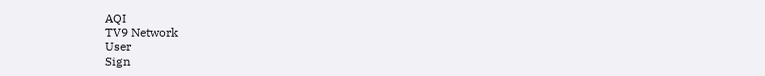AQI
TV9 Network
User
Sign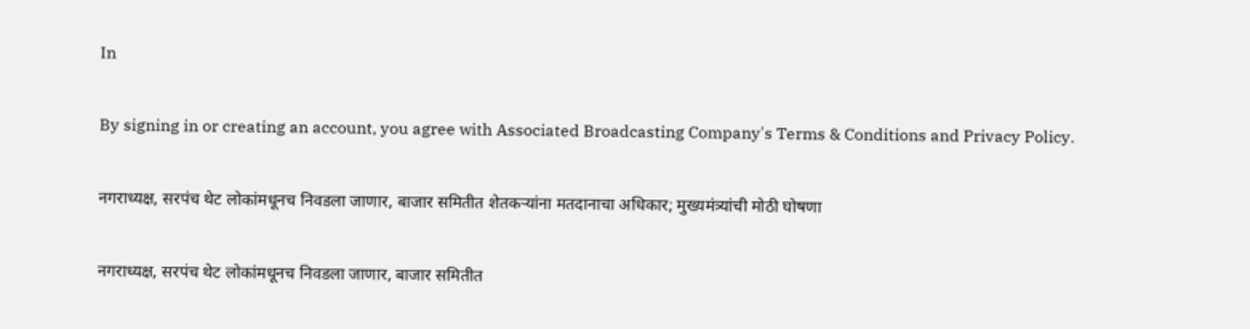In

By signing in or creating an account, you agree with Associated Broadcasting Company's Terms & Conditions and Privacy Policy.

नगराध्यक्ष, सरपंच थेट लोकांमधूनच निवडला जाणार, बाजार समितीत शेतकऱ्यांना मतदानाचा अधिकार; मुख्यमंत्र्यांची मोठी घोषणा

नगराध्यक्ष, सरपंच थेट लोकांमधूनच निवडला जाणार, बाजार समितीत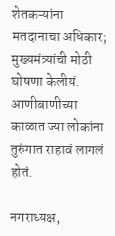शेतकऱ्यांना मतदानाचा अधिकार; मुख्यमंत्र्यांची मोठी घोषणा केलीयं. आणीबाणीच्या काळात ज्या लोकांना तुरुंगात राहावं लागलं होतं.

नगराध्यक्ष,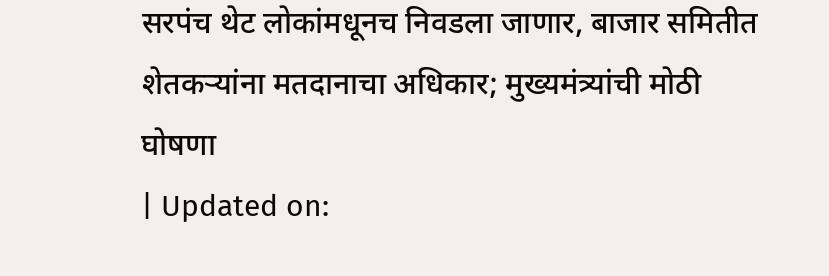सरपंच थेट लोकांमधूनच निवडला जाणार, बाजार समितीत शेतकऱ्यांना मतदानाचा अधिकार; मुख्यमंत्र्यांची मोठी घोषणा
| Updated on: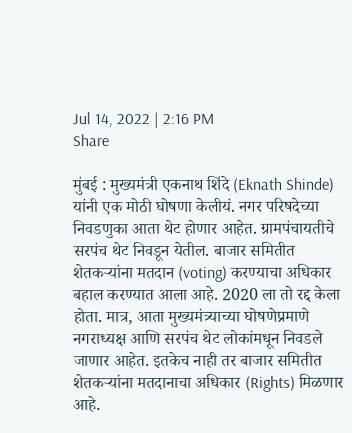Jul 14, 2022 | 2:16 PM
Share

मुंबई : मुख्यमंत्री एकनाथ शिंदे (Eknath Shinde) यांनी एक मोठी घोषणा केलीयं. नगर परिषदेच्या निवडणुका आता थेट होणार आहेत. ग्रामपंचायतीचे सरपंच थेट निवडून येतील. बाजार समितीत शेतकऱ्यांना मतदान (voting) करण्याचा अधिकार बहाल करण्यात आला आहे. 2020 ला तो रद्द केला होता. मात्र, आता मुख्यमंत्र्याच्या घोषणेप्रमाणे नगराध्यक्ष आणि सरपंच थेट लोकांमधून निवडले जाणार आहेत. इतकेच नाही तर बाजार समितीत शेतकऱ्यांना मतदानाचा अधिकार (Rights) मिळणार आहे.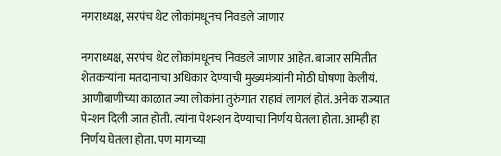नगराध्यक्ष, सरपंच थेट लोकांमधूनच निवडले जाणार

नगराध्यक्ष, सरपंच थेट लोकांमधूनच निवडले जाणार आहेत. बाजार समितीत शेतकऱ्यांना मतदानाचा अधिकार देण्याची मुख्यमंत्र्यांनी मोठी घोषणा केलीयं. आणीबाणीच्या काळात ज्या लोकांना तुरुंगात राहावं लागलं होतं. अनेक राज्यात पेन्शन दिली जात होती. त्यांना पेशन्शन देण्याचा निर्णय घेतला होता. आम्ही हा निर्णय घेतला होता. पण मागच्या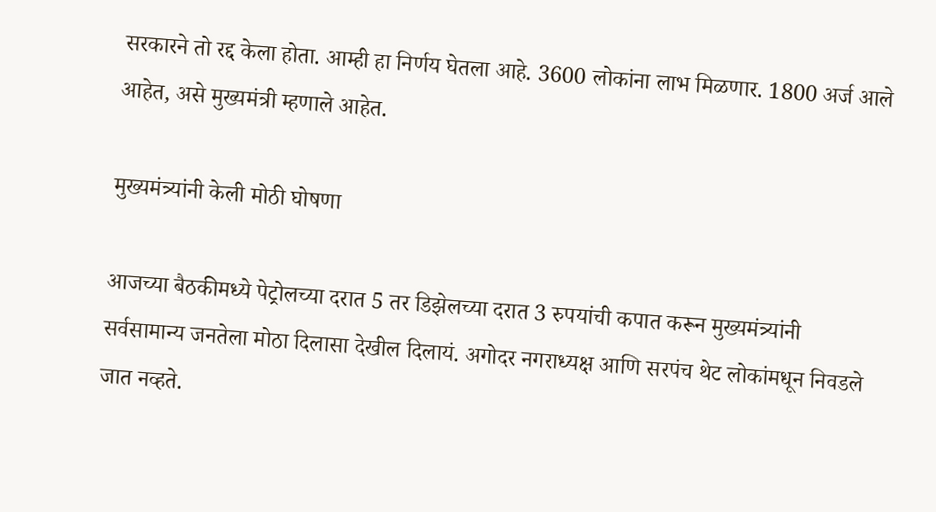सरकारने तो रद्द केला होता. आम्ही हा निर्णय घेतला आहे. 3600 लोकांना लाभ मिळणार. 1800 अर्ज आले आहेत, असे मुख्यमंत्री म्हणाले आहेत.

मुख्यमंत्र्यांनी केली मोठी घोषणा

आजच्या बैठकीमध्ये पेट्रोलच्या दरात 5 तर डिझेलच्या दरात 3 रुपयांची कपात करून मुख्यमंत्र्यांनी सर्वसामान्य जनतेला मोठा दिलासा देखील दिलायं. अगोदर नगराध्यक्ष आणि सरपंच थेट लोकांमधून निवडले जात नव्हते.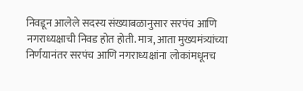निवडून आलेले सदस्य संख्याबळानुसार सरपंच आणि नगराध्यक्षाची निवड होत होती. मात्र, आता मुख्यमंत्र्यांच्या निर्णयानंतर सरपंच आणि नगराध्यक्षांना लोकांमधूनच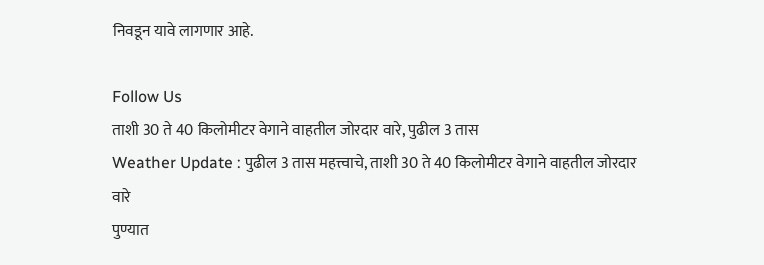निवडून यावे लागणार आहे.

Follow Us
ताशी 30 ते 40 किलोमीटर वेगाने वाहतील जोरदार वारे, पुढील 3 तास
Weather Update : पुढील 3 तास महत्त्वाचे, ताशी 30 ते 40 किलोमीटर वेगाने वाहतील जोरदार वारे
पुण्यात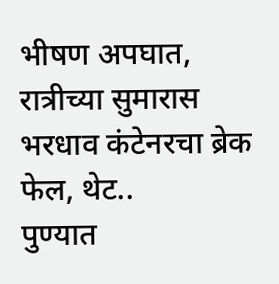भीषण अपघात, रात्रीच्या सुमारास भरधाव कंटेनरचा ब्रेक फेल, थेट..
पुण्यात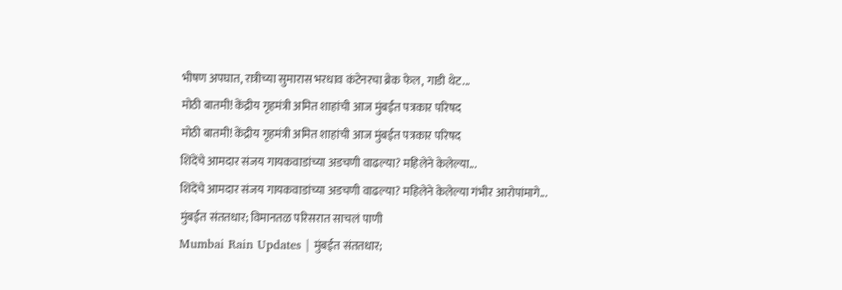भीषण अपघात, रात्रीच्या सुमारास भरधाव कंटेनरचा ब्रेक फेल, गाडी थेट...
मोठी बातमी! केंद्रीय गृहमंत्री अमित शाहांची आज मुंबईत पत्रकार परिषद
मोठी बातमी! केंद्रीय गृहमंत्री अमित शाहांची आज मुंबईत पत्रकार परिषद
शिंदेंचे आमदार संजय गायकवाडांच्या अडचणी वाढल्या? महिलेने केलेल्या...
शिंदेंचे आमदार संजय गायकवाडांच्या अडचणी वाढल्या? महिलेने केलेल्या गंभीर आरोपांमागे...
मुंबईत संततधार; विमानतळ परिसरात साचलं पाणी
Mumbai Rain Updates | मुंबईत संततधार;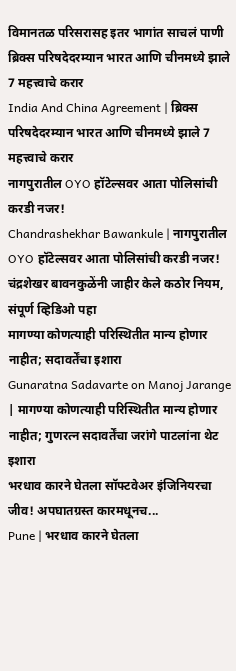विमानतळ परिसरासह इतर भागांत साचलं पाणी
ब्रिक्स परिषदेदरम्यान भारत आणि चीनमध्ये झाले 7 महत्त्वाचे करार
India And China Agreement | ब्रिक्स परिषदेदरम्यान भारत आणि चीनमध्ये झाले 7 महत्त्वाचे करार
नागपुरातील OYO हॉटेल्सवर आता पोलिसांची करडी नजर!
Chandrashekhar Bawankule | नागपुरातील OYO हॉटेल्सवर आता पोलिसांची करडी नजर! चंद्रशेखर बावनकुळेंनी जाहीर केले कठोर नियम, संपूर्ण व्हिडिओ पहा
मागण्या कोणत्याही परिस्थितीत मान्य होणार नाहीत; सदावर्तेंचा इशारा
Gunaratna Sadavarte on Manoj Jarange | मागण्या कोणत्याही परिस्थितीत मान्य होणार नाहीत; गुणरत्न सदावर्तेंचा जरांगे पाटलांना थेट इशारा
भरधाव कारने घेतला सॉफ्टवेअर इंजिनियरचा जीव! अपघातग्रस्त कारमधूनच...
Pune | भरधाव कारने घेतला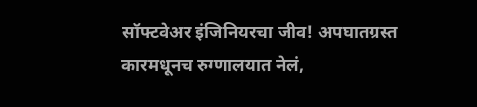सॉफ्टवेअर इंजिनियरचा जीव! अपघातग्रस्त कारमधूनच रुग्णालयात नेलं,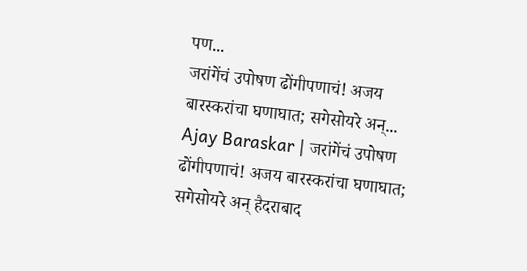पण...
जरांगेंचं उपोषण ढोंगीपणाचं! अजय बारस्करांचा घणाघात; सगेसोयरे अन्...
Ajay Baraskar | जरांगेंचं उपोषण ढोंगीपणाचं! अजय बारस्करांचा घणाघात; सगेसोयरे अन् हैदराबाद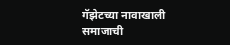गॅझेटच्या नावाखाली समाजाची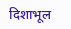दिशाभूल